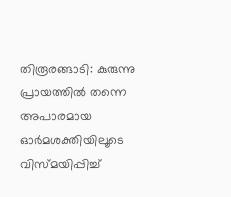തിരൂരങ്ങാടി: കുരുന്നു പ്രായത്തിൽ തന്നെ അപാരമായ ഓർമശക്തിയിലൂടെ വിസ്മയിപ്പിച്ച്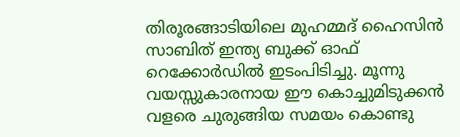തിരൂരങ്ങാടിയിലെ മുഹമ്മദ് ഹൈസിൻ സാബിത് ഇന്ത്യ ബുക്ക് ഓഫ് റെക്കോർഡിൽ ഇടംപിടിച്ചു. മൂന്നു വയസ്സുകാരനായ ഈ കൊച്ചുമിടുക്കൻ വളരെ ചുരുങ്ങിയ സമയം കൊണ്ടു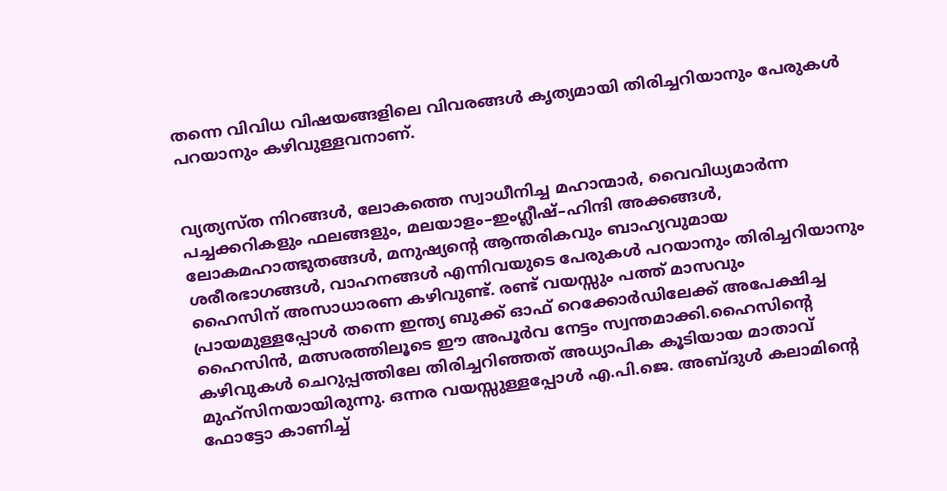തന്നെ വിവിധ വിഷയങ്ങളിലെ വിവരങ്ങൾ കൃത്യമായി തിരിച്ചറിയാനും പേരുകൾ പറയാനും കഴിവുള്ളവനാണ്.


വ്യത്യസ്ത നിറങ്ങൾ, ലോകത്തെ സ്വാധീനിച്ച മഹാന്മാർ, വൈവിധ്യമാർന്ന പച്ചക്കറികളും ഫലങ്ങളും, മലയാളം–ഇംഗ്ലീഷ്–ഹിന്ദി അക്കങ്ങൾ, ലോകമഹാത്ഭുതങ്ങൾ, മനുഷ്യന്റെ ആന്തരികവും ബാഹ്യവുമായ ശരീരഭാഗങ്ങൾ, വാഹനങ്ങൾ എന്നിവയുടെ പേരുകൾ പറയാനും തിരിച്ചറിയാനും ഹൈസിന് അസാധാരണ കഴിവുണ്ട്. രണ്ട് വയസ്സും പത്ത് മാസവും പ്രായമുള്ളപ്പോൾ തന്നെ ഇന്ത്യ ബുക്ക് ഓഫ് റെക്കോർഡിലേക്ക് അപേക്ഷിച്ച ഹൈസിൻ, മത്സരത്തിലൂടെ ഈ അപൂർവ നേട്ടം സ്വന്തമാക്കി.ഹൈസിന്റെ കഴിവുകൾ ചെറുപ്പത്തിലേ തിരിച്ചറിഞ്ഞത് അധ്യാപിക കൂടിയായ മാതാവ് മുഹ്സിനയായിരുന്നു. ഒന്നര വയസ്സുള്ളപ്പോൾ എ.പി.ജെ. അബ്ദുൾ കലാമിന്റെ ഫോട്ടോ കാണിച്ച്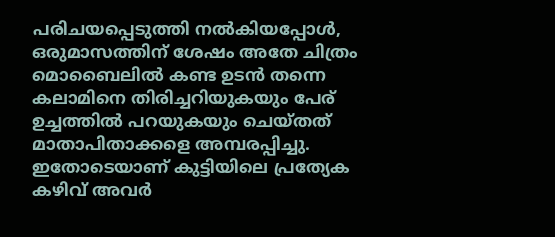പരിചയപ്പെടുത്തി നൽകിയപ്പോൾ, ഒരുമാസത്തിന് ശേഷം അതേ ചിത്രം മൊബൈലിൽ കണ്ട ഉടൻ തന്നെ കലാമിനെ തിരിച്ചറിയുകയും പേര് ഉച്ചത്തിൽ പറയുകയും ചെയ്തത് മാതാപിതാക്കളെ അമ്പരപ്പിച്ചു. ഇതോടെയാണ് കുട്ടിയിലെ പ്രത്യേക കഴിവ് അവർ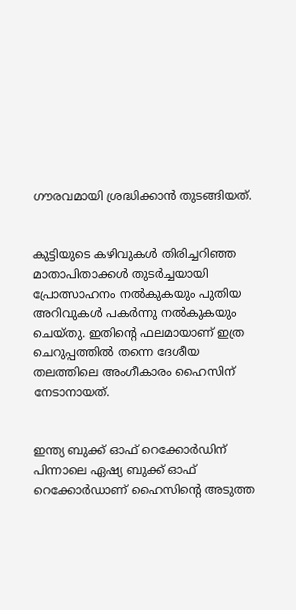ഗൗരവമായി ശ്രദ്ധിക്കാൻ തുടങ്ങിയത്.


കുട്ടിയുടെ കഴിവുകൾ തിരിച്ചറിഞ്ഞ മാതാപിതാക്കൾ തുടർച്ചയായി പ്രോത്സാഹനം നൽകുകയും പുതിയ അറിവുകൾ പകർന്നു നൽകുകയും ചെയ്തു. ഇതിന്റെ ഫലമായാണ് ഇത്ര ചെറുപ്പത്തിൽ തന്നെ ദേശീയ തലത്തിലെ അംഗീകാരം ഹൈസിന് നേടാനായത്.


ഇന്ത്യ ബുക്ക് ഓഫ് റെക്കോർഡിന് പിന്നാലെ ഏഷ്യ ബുക്ക് ഓഫ് റെക്കോർഡാണ് ഹൈസിന്റെ അടുത്ത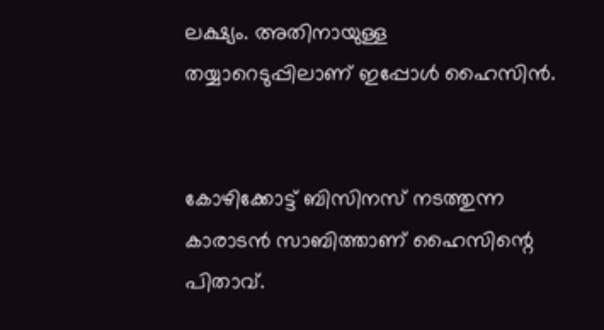ലക്ഷ്യം. അതിനായുള്ള തയ്യാറെടുപ്പിലാണ് ഇപ്പോൾ ഹൈസിൻ.


കോഴിക്കോട്ട് ബിസിനസ് നടത്തുന്ന കാരാടൻ സാബിത്താണ് ഹൈസിന്റെ പിതാവ്.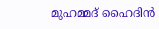മുഹമ്മദ് ഹൈദിൻ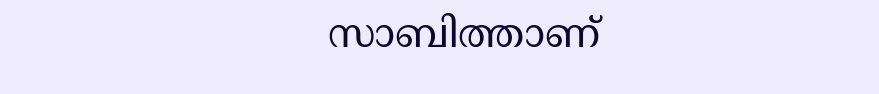സാബിത്താണ്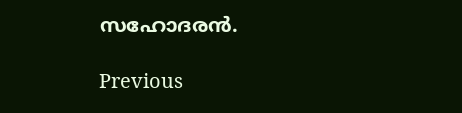സഹോദരൻ.

Previous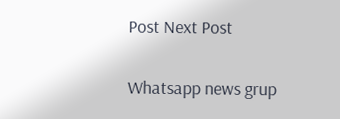Post Next Post

Whatsapp news grup